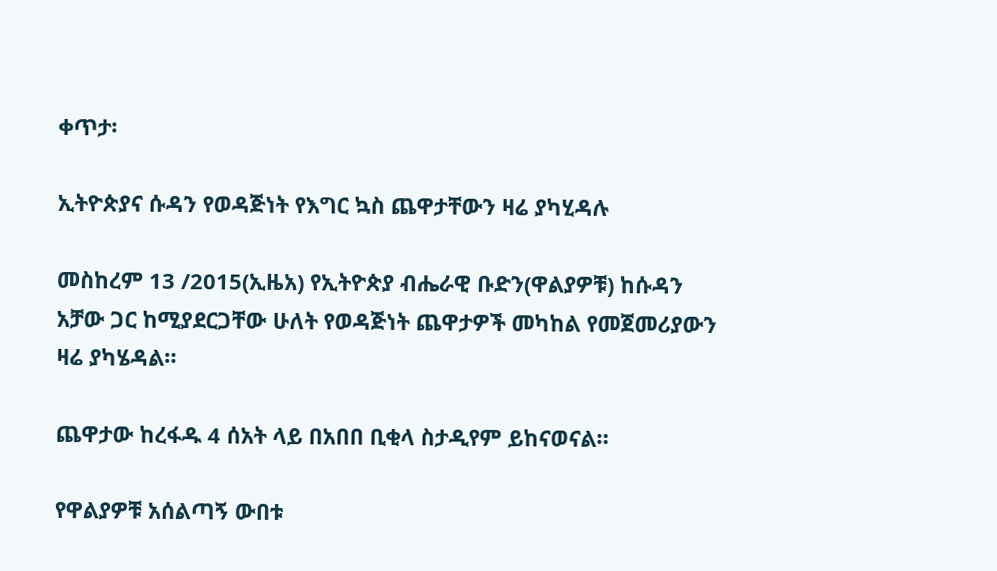ቀጥታ፡

ኢትዮጵያና ሱዳን የወዳጅነት የእግር ኳስ ጨዋታቸውን ዛሬ ያካሂዳሉ

መስከረም 13 /2015(ኢዜአ) የኢትዮጵያ ብሔራዊ ቡድን(ዋልያዎቹ) ከሱዳን አቻው ጋር ከሚያደርጋቸው ሁለት የወዳጅነት ጨዋታዎች መካከል የመጀመሪያውን ዛሬ ያካሄዳል።

ጨዋታው ከረፋዱ 4 ሰአት ላይ በአበበ ቢቂላ ስታዲየም ይከናወናል።

የዋልያዎቹ አሰልጣኝ ውበቱ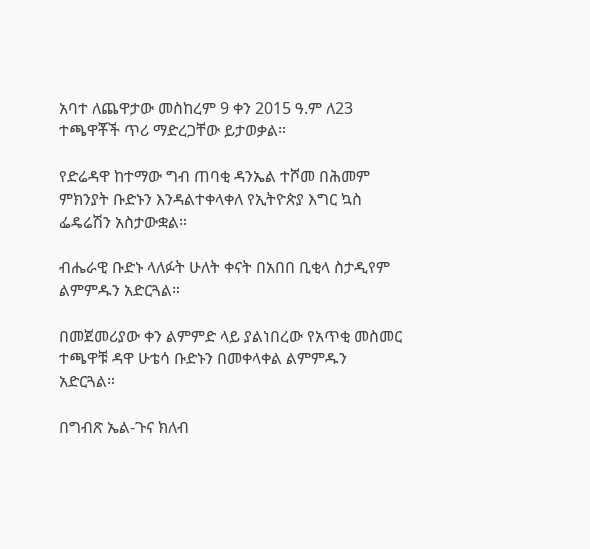አባተ ለጨዋታው መስከረም 9 ቀን 2015 ዓ.ም ለ23 ተጫዋቾች ጥሪ ማድረጋቸው ይታወቃል።

የድሬዳዋ ከተማው ግብ ጠባቂ ዳንኤል ተሾመ በሕመም ምክንያት ቡድኑን እንዳልተቀላቀለ የኢትዮጵያ እግር ኳስ ፌዴሬሽን አስታውቋል።

ብሔራዊ ቡድኑ ላለፉት ሁለት ቀናት በአበበ ቢቂላ ስታዲየም ልምምዱን አድርጓል።

በመጀመሪያው ቀን ልምምድ ላይ ያልነበረው የአጥቂ መስመር ተጫዋቹ ዳዋ ሁቴሳ ቡድኑን በመቀላቀል ልምምዱን አድርጓል።

በግብጽ ኤል-ጉና ክለብ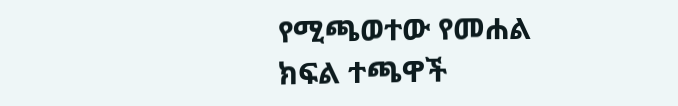የሚጫወተው የመሐል ክፍል ተጫዋች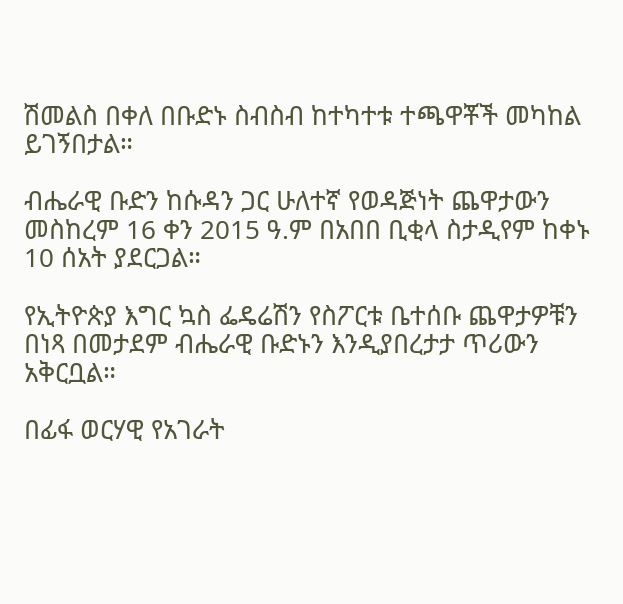ሽመልስ በቀለ በቡድኑ ስብስብ ከተካተቱ ተጫዋቾች መካከል ይገኝበታል።

ብሔራዊ ቡድን ከሱዳን ጋር ሁለተኛ የወዳጅነት ጨዋታውን መስከረም 16 ቀን 2015 ዓ.ም በአበበ ቢቂላ ስታዲየም ከቀኑ 10 ሰአት ያደርጋል።

የኢትዮጵያ እግር ኳስ ፌዴሬሽን የስፖርቱ ቤተሰቡ ጨዋታዎቹን በነጻ በመታደም ብሔራዊ ቡድኑን እንዲያበረታታ ጥሪውን አቅርቧል።

በፊፋ ወርሃዊ የአገራት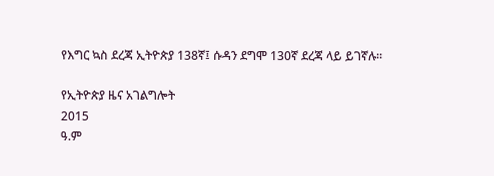የእግር ኳስ ደረጃ ኢትዮጵያ 138ኛ፤ ሱዳን ደግሞ 130ኛ ደረጃ ላይ ይገኛሉ።

የኢትዮጵያ ዜና አገልግሎት
2015
ዓ.ም